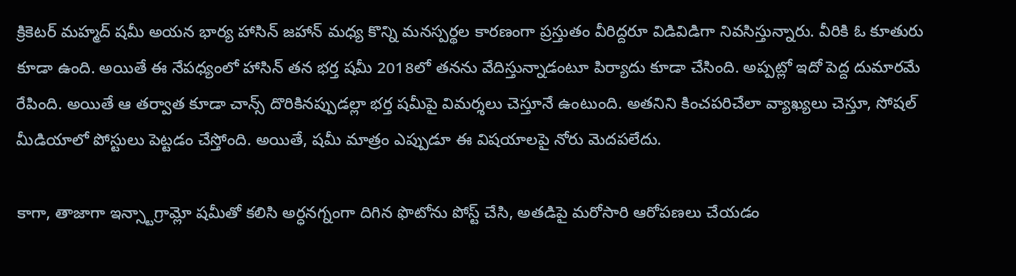క్రికెటర్ మహ్మద్ షమీ అయన భార్య హాసిన్ జహాన్ మధ్య కొన్ని మనస్పర్థల కారణంగా ప్రస్తుతం వీరిద్దరూ విడివిడిగా నివసిస్తున్నారు. వీరికి ఓ కూతురు కూడా ఉంది. అయితే ఈ నేపధ్యంలో హాసిన్ తన భర్త షమీ 2018లో తనను వేదిస్తున్నాడంటూ పిర్యాదు కూడా చేసింది. అప్పట్లో ఇదో పెద్ద దుమారమే రేపింది. అయితే ఆ తర్వాత కూడా చాన్స్ దొరికినప్పుడల్లా భర్త షమీపై విమర్శలు చెస్తూనే ఉంటుంది. అతనిని కించపరిచేలా వ్యాఖ్యలు చెస్తూ, సోషల్ మీడియాలో పోస్టులు పెట్టడం చేస్తోంది. అయితే, షమీ మాత్రం ఎప్పుడూ ఈ విషయాలపై నోరు మెదపలేదు.

కాగా, తాజాగా ఇన్స్టాగ్రామ్లో షమీతో కలిసి అర్ధనగ్నంగా దిగిన ఫొటోను పోస్ట్ చేసి, అతడిపై మరోసారి ఆరోపణలు చేయడం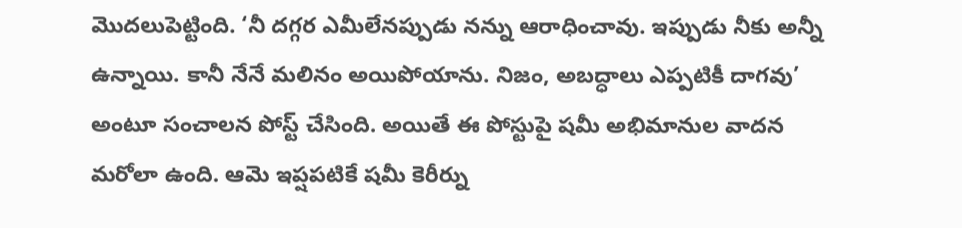మొదలుపెట్టింది. ‘నీ దగ్గర ఎమీలేనప్పుడు నన్ను ఆరాధించావు. ఇప్పుడు నీకు అన్నీ ఉన్నాయి. కానీ నేనే మలినం అయిపోయాను. నిజం, అబద్ధాలు ఎప్పటికీ దాగవు’ అంటూ సంచాలన పోస్ట్ చేసింది. అయితే ఈ పోస్టుపై షమీ అభిమానుల వాదన మరోలా ఉంది. ఆమె ఇప్షపటికే షమీ కెరీర్ను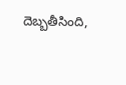దెబ్బతీసింది,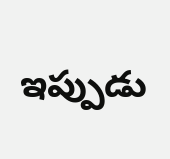ఇప్పుడు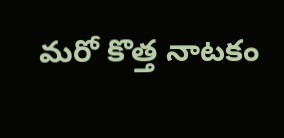మరో కొత్త నాటకం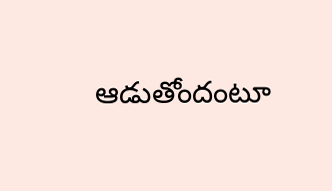ఆడుతోందంటూ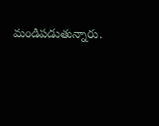మండిపడుతున్నారు.